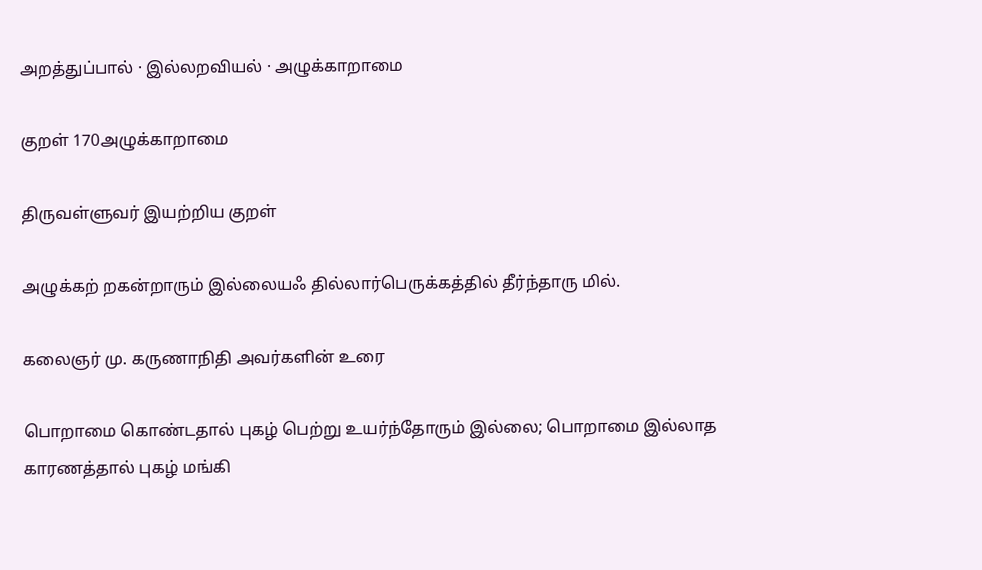அறத்துப்பால் · இல்லறவியல் · அழுக்காறாமை

குறள் 170அழுக்காறாமை

திருவள்ளுவர் இயற்றிய குறள்

அழுக்கற் றகன்றாரும் இல்லையஃ தில்லார்பெருக்கத்தில் தீர்ந்தாரு மில்.

கலைஞர் மு. கருணாநிதி அவர்களின் உரை

பொறாமை கொண்டதால் புகழ் பெற்று உயர்ந்தோரும் இல்லை; பொறாமை இல்லாத காரணத்தால் புகழ் மங்கி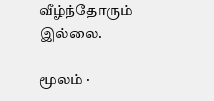வீழ்ந்தோரும் இல்லை.

மூலம் ·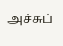அச்சுப்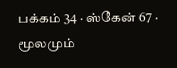பக்கம் 34 · ஸ்கேன் 67 · மூலமும்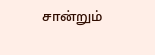சான்றும்